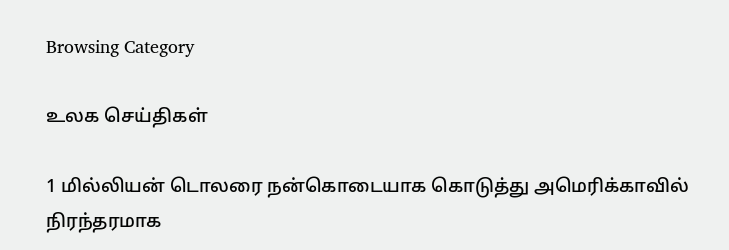Browsing Category

உலக செய்திகள்

1 மில்லியன் டொலரை நன்கொடையாக கொடுத்து அமெரிக்காவில் நிரந்தரமாக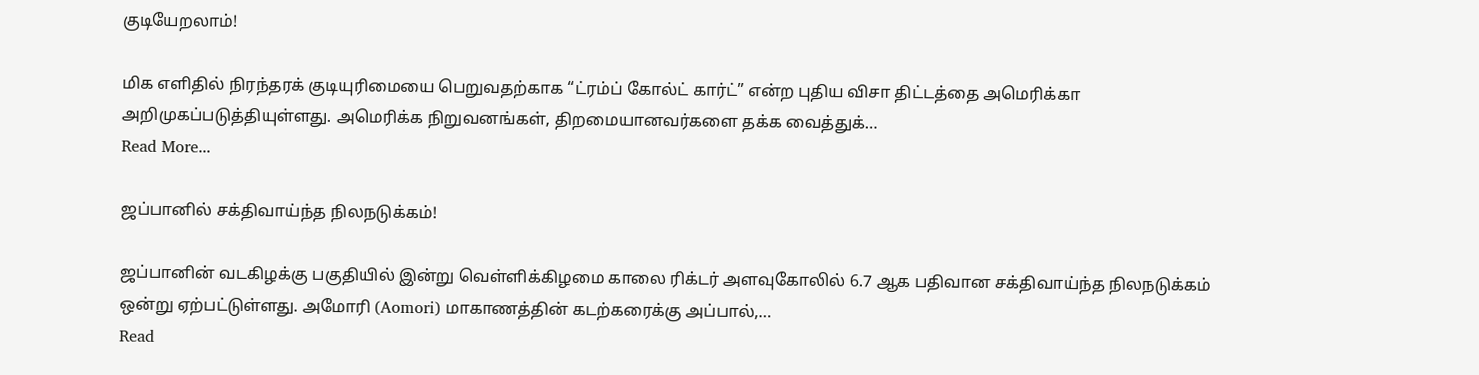குடியேறலாம்!

மிக எளிதில் நிரந்தரக் குடியுரிமையை பெறுவதற்காக “ட்ரம்ப் கோல்ட் கார்ட்” என்ற புதிய விசா திட்டத்தை அமெரிக்கா அறிமுகப்படுத்தியுள்ளது. அமெரிக்க நிறுவனங்கள், திறமையானவர்களை தக்க வைத்துக்…
Read More...

ஜப்பானில் சக்திவாய்ந்த நிலநடுக்கம்!

ஜப்பானின் வடகிழக்கு பகுதியில் இன்று வெள்ளிக்கிழமை காலை ரிக்டர் அளவுகோலில் 6.7 ஆக பதிவான சக்திவாய்ந்த நிலநடுக்கம் ஒன்று ஏற்பட்டுள்ளது. அமோரி (Aomori) மாகாணத்தின் கடற்கரைக்கு அப்பால்,…
Read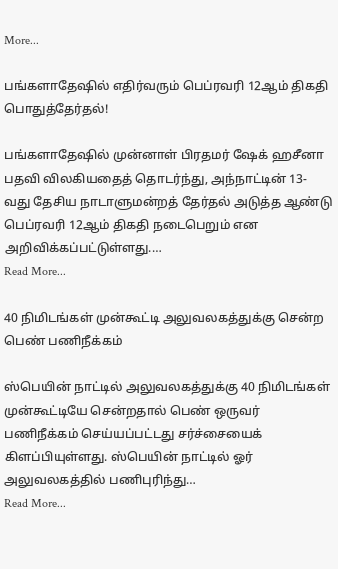More...

பங்களாதேஷில் எதிர்வரும் பெப்ரவரி 12ஆம் திகதி பொதுத்தேர்தல்!

பங்களாதேஷில் முன்னாள் பிரதமர் ஷேக் ஹசீனா பதவி விலகியதைத் தொடர்ந்து, அந்நாட்டின் 13-வது தேசிய நாடாளுமன்றத் தேர்தல் அடுத்த ஆண்டு பெப்ரவரி 12ஆம் திகதி நடைபெறும் என அறிவிக்கப்பட்டுள்ளது.…
Read More...

40 நிமிடங்கள் முன்கூட்டி அலுவலகத்துக்கு சென்ற பெண் பணிநீக்கம்

ஸ்பெயின் நாட்டில் அலுவலகத்துக்கு 40 நிமிடங்கள் முன்கூட்டியே சென்றதால் பெண் ஒருவர் பணிநீக்கம் செய்யப்பட்டது சர்ச்சையைக் கிளப்பியுள்ளது. ஸ்பெயின் நாட்டில் ஓர் அலுவலகத்தில் பணிபுரிந்து…
Read More...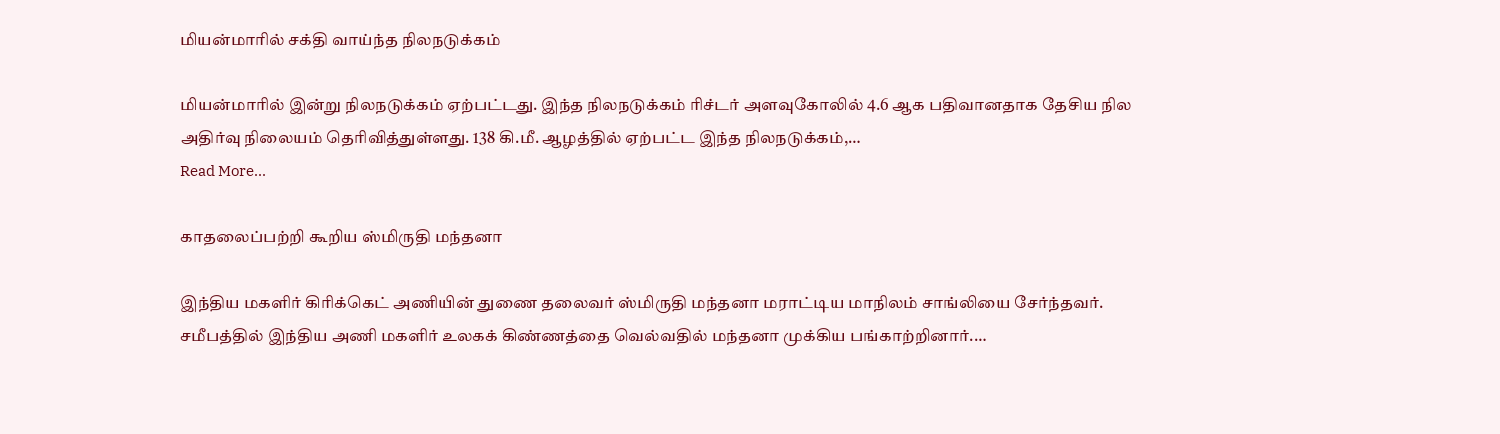மியன்மாரில் சக்தி வாய்ந்த நிலநடுக்கம்

மியன்மாரில் இன்று நிலநடுக்கம் ஏற்பட்டது. இந்த நிலநடுக்கம் ரிச்டர் அளவுகோலில் 4.6 ஆக பதிவானதாக தேசிய நில அதிர்வு நிலையம் தெரிவித்துள்ளது. 138 கி.மீ. ஆழத்தில் ஏற்பட்ட இந்த நிலநடுக்கம்,…
Read More...

காதலைப்பற்றி கூறிய ஸ்மிருதி மந்தனா

இந்திய மகளிர் கிரிக்கெட் அணியின் துணை தலைவர் ஸ்மிருதி மந்தனா மராட்டிய மாநிலம் சாங்லியை சேர்ந்தவர். சமீபத்தில் இந்திய அணி மகளிர் உலகக் கிண்ணத்தை வெல்வதில் மந்தனா முக்கிய பங்காற்றினார்.…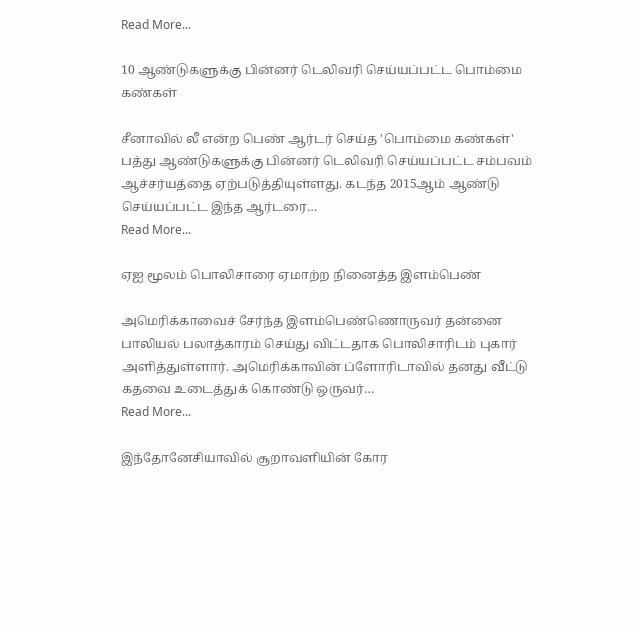Read More...

10 ஆண்டுகளுக்கு பின்னர் டெலிவரி செய்யப்பட்ட பொம்மை கண்கள்

சீனாவில் லீ என்ற பெண் ஆர்டர் செய்த 'பொம்மை கண்கள்' பத்து ஆண்டுகளுக்கு பின்னர் டெலிவரி செய்யப்பட்ட சம்பவம் ஆச்சர்யத்தை ஏற்படுத்தியுள்ளது. கடந்த 2015ஆம் ஆண்டு செய்யப்பட்ட இந்த ஆர்டரை…
Read More...

ஏஐ மூலம் பொலிசாரை ஏமாற்ற நினைத்த இளம்பெண்

அமெரிக்காவைச் சேர்ந்த இளம்பெண்ணொருவர் தன்னை பாலியல் பலாத்காரம் செய்து விட்டதாக பொலிசாரிடம் புகார் அளித்துள்ளார். அமெரிக்காவின் ப்ளோரிடாவில் தனது வீட்டு கதவை உடைத்துக் கொண்டு ஒருவர்…
Read More...

இந்தோனேசியாவில் சூறாவளியின் கோர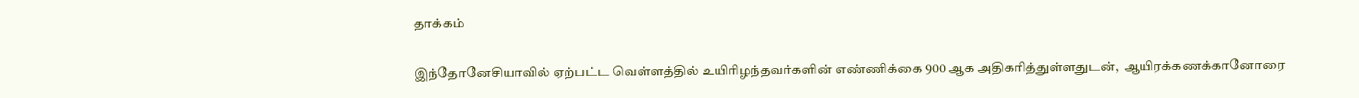தாக்கம்

இந்தோனேசியாவில் ஏற்பட்ட வெள்ளத்தில் உயிரிழந்தவர்களின் எண்ணிக்கை 900 ஆக அதிகரித்துள்ளதுடன்,  ஆயிரக்கணக்கானோரை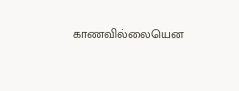காணவில்லையென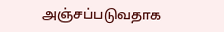அஞ்சப்படுவதாக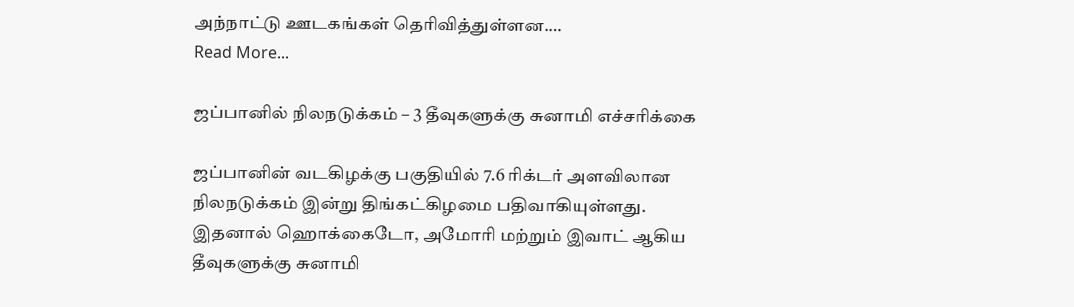அந்நாட்டு ஊடகங்கள் தெரிவித்துள்ளன.…
Read More...

ஜப்பானில் நிலநடுக்கம் – 3 தீவுகளுக்கு சுனாமி எச்சரிக்கை

ஜப்பானின் வடகிழக்கு பகுதியில் 7.6 ரிக்டர் அளவிலான நிலநடுக்கம் இன்று திங்கட்கிழமை பதிவாகியுள்ளது. இதனால் ஹொக்கைடோ, அமோரி மற்றும் இவாட் ஆகிய தீவுகளுக்கு சுனாமி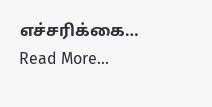எச்சரிக்கை…
Read More...